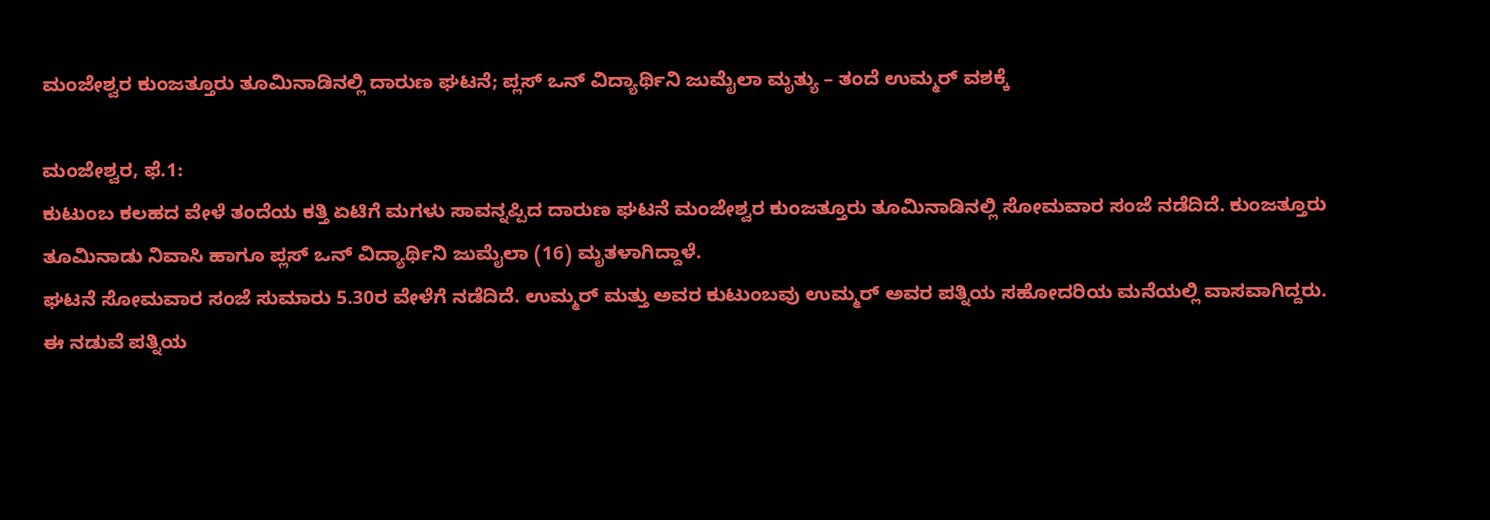ಮಂಜೇಶ್ವರ ಕುಂಜತ್ತೂರು ತೂಮಿನಾಡಿನಲ್ಲಿ ದಾರುಣ ಘಟನೆ; ಪ್ಲಸ್ ಒನ್ ವಿದ್ಯಾರ್ಥಿನಿ ಜುಮೈಲಾ ಮೃತ್ಯು – ತಂದೆ ಉಮ್ಮರ್ ವಶಕ್ಕೆ

ಮಂಜೇಶ್ವರ, ಫೆ.1:
ಕುಟುಂಬ ಕಲಹದ ವೇಳೆ ತಂದೆಯ ಕತ್ತಿ ಏಟಿಗೆ ಮಗಳು ಸಾವನ್ನಪ್ಪಿದ ದಾರುಣ ಘಟನೆ ಮಂಜೇಶ್ವರ ಕುಂಜತ್ತೂರು ತೂಮಿನಾಡಿನಲ್ಲಿ ಸೋಮವಾರ ಸಂಜೆ ನಡೆದಿದೆ. ಕುಂಜತ್ತೂರು ತೂಮಿನಾಡು ನಿವಾಸಿ ಹಾಗೂ ಪ್ಲಸ್ ಒನ್ ವಿದ್ಯಾರ್ಥಿನಿ ಜುಮೈಲಾ (16) ಮೃತಳಾಗಿದ್ದಾಳೆ.
ಘಟನೆ ಸೋಮವಾರ ಸಂಜೆ ಸುಮಾರು 5.30ರ ವೇಳೆಗೆ ನಡೆದಿದೆ. ಉಮ್ಮರ್ ಮತ್ತು ಅವರ ಕುಟುಂಬವು ಉಮ್ಮರ್ ಅವರ ಪತ್ನಿಯ ಸಹೋದರಿಯ ಮನೆಯಲ್ಲಿ ವಾಸವಾಗಿದ್ದರು. ಈ ನಡುವೆ ಪತ್ನಿಯ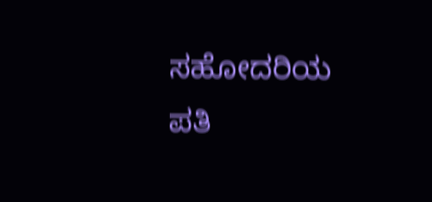ಸಹೋದರಿಯ ಪತಿ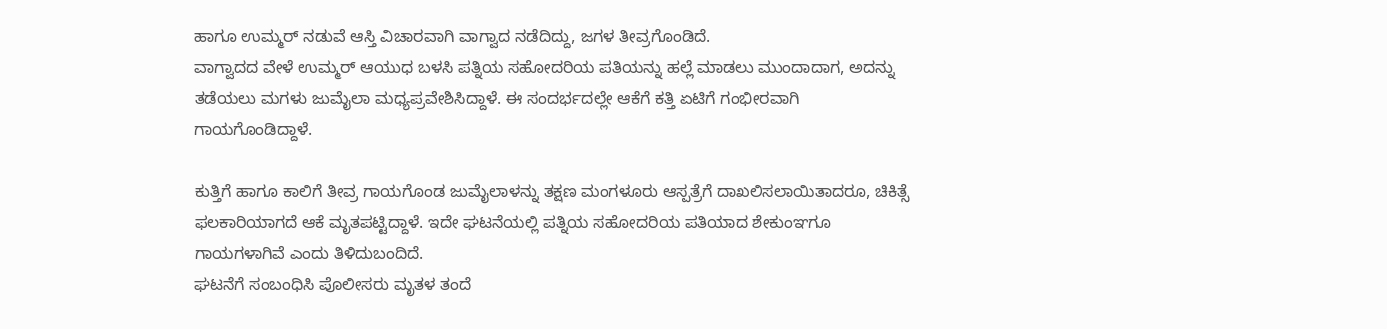ಹಾಗೂ ಉಮ್ಮರ್ ನಡುವೆ ಆಸ್ತಿ ವಿಚಾರವಾಗಿ ವಾಗ್ವಾದ ನಡೆದಿದ್ದು, ಜಗಳ ತೀವ್ರಗೊಂಡಿದೆ.
ವಾಗ್ವಾದದ ವೇಳೆ ಉಮ್ಮರ್ ಆಯುಧ ಬಳಸಿ ಪತ್ನಿಯ ಸಹೋದರಿಯ ಪತಿಯನ್ನು ಹಲ್ಲೆ ಮಾಡಲು ಮುಂದಾದಾಗ, ಅದನ್ನು ತಡೆಯಲು ಮಗಳು ಜುಮೈಲಾ ಮಧ್ಯಪ್ರವೇಶಿಸಿದ್ದಾಳೆ. ಈ ಸಂದರ್ಭದಲ್ಲೇ ಆಕೆಗೆ ಕತ್ತಿ ಏಟಿಗೆ ಗಂಭೀರವಾಗಿ ಗಾಯಗೊಂಡಿದ್ದಾಳೆ.

ಕುತ್ತಿಗೆ ಹಾಗೂ ಕಾಲಿಗೆ ತೀವ್ರ ಗಾಯಗೊಂಡ ಜುಮೈಲಾಳನ್ನು ತಕ್ಷಣ ಮಂಗಳೂರು ಆಸ್ಪತ್ರೆಗೆ ದಾಖಲಿಸಲಾಯಿತಾದರೂ, ಚಿಕಿತ್ಸೆ ಫಲಕಾರಿಯಾಗದೆ ಆಕೆ ಮೃತಪಟ್ಟಿದ್ದಾಳೆ. ಇದೇ ಘಟನೆಯಲ್ಲಿ ಪತ್ನಿಯ ಸಹೋದರಿಯ ಪತಿಯಾದ ಶೇಕುಂಞಗೂ ಗಾಯಗಳಾಗಿವೆ ಎಂದು ತಿಳಿದುಬಂದಿದೆ.
ಘಟನೆಗೆ ಸಂಬಂಧಿಸಿ ಪೊಲೀಸರು ಮೃತಳ ತಂದೆ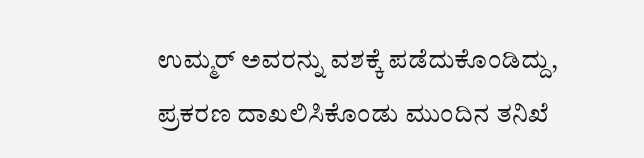ಉಮ್ಮರ್ ಅವರನ್ನು ವಶಕ್ಕೆ ಪಡೆದುಕೊಂಡಿದ್ದು, ಪ್ರಕರಣ ದಾಖಲಿಸಿಕೊಂಡು ಮುಂದಿನ ತನಿಖೆ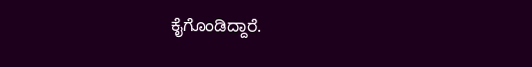ಕೈಗೊಂಡಿದ್ದಾರೆ.